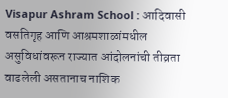Visapur Ashram School : आदिवासी वसतिगृह आणि आश्रमशाळांमधील असुविधांवरून राज्यात आंदोलनांची तीव्रता वाढलेली असतानाच नाशिक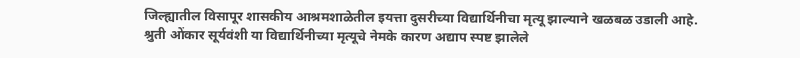जिल्ह्यातील विसापूर शासकीय आश्रमशाळेतील इयत्ता दुसरीच्या विद्यार्थिनीचा मृत्यू झाल्याने खळबळ उडाली आहे.
श्रुती ओंकार सूर्यवंशी या विद्यार्थिनीच्या मृत्यूचे नेमके कारण अद्याप स्पष्ट झालेले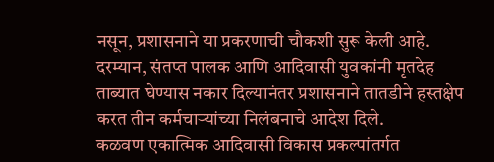नसून, प्रशासनाने या प्रकरणाची चौकशी सुरू केली आहे. दरम्यान, संतप्त पालक आणि आदिवासी युवकांनी मृतदेह ताब्यात घेण्यास नकार दिल्यानंतर प्रशासनाने तातडीने हस्तक्षेप करत तीन कर्मचाऱ्यांच्या निलंबनाचे आदेश दिले.
कळवण एकात्मिक आदिवासी विकास प्रकल्पांतर्गत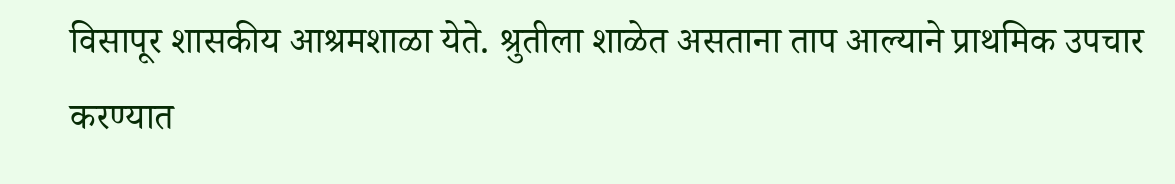विसापूर शासकीय आश्रमशाळा येते. श्रुतीला शाळेत असताना ताप आल्याने प्राथमिक उपचार करण्यात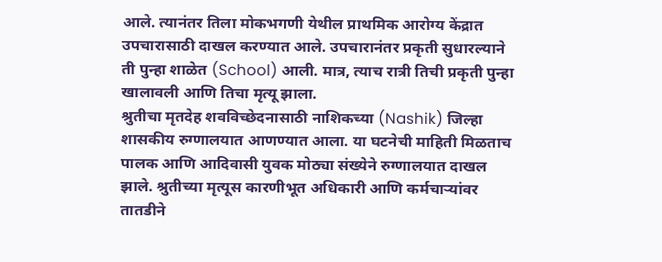आले. त्यानंतर तिला मोकभगणी येथील प्राथमिक आरोग्य केंद्रात उपचारासाठी दाखल करण्यात आले. उपचारानंतर प्रकृती सुधारल्याने ती पुन्हा शाळेत (School) आली. मात्र, त्याच रात्री तिची प्रकृती पुन्हा खालावली आणि तिचा मृत्यू झाला.
श्रुतीचा मृतदेह शवविच्छेदनासाठी नाशिकच्या (Nashik) जिल्हा शासकीय रुग्णालयात आणण्यात आला. या घटनेची माहिती मिळताच पालक आणि आदिवासी युवक मोठ्या संख्येने रुग्णालयात दाखल झाले. श्रुतीच्या मृत्यूस कारणीभूत अधिकारी आणि कर्मचाऱ्यांवर तातडीने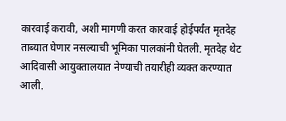कारवाई करावी, अशी मागणी करत कारवाई होईपर्यंत मृतदेह ताब्यात घेणार नसल्याची भूमिका पालकांनी घेतली. मृतदेह थेट आदिवासी आयुक्तालयात नेण्याची तयारीही व्यक्त करण्यात आली.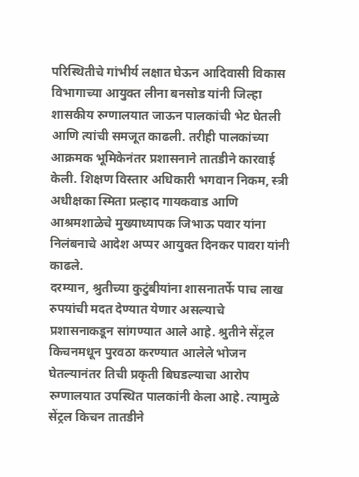परिस्थितीचे गांभीर्य लक्षात घेऊन आदिवासी विकास विभागाच्या आयुक्त लीना बनसोड यांनी जिल्हा शासकीय रुग्णालयात जाऊन पालकांची भेट घेतली आणि त्यांची समजूत काढली. तरीही पालकांच्या आक्रमक भूमिकेनंतर प्रशासनाने तातडीने कारवाई केली. शिक्षण विस्तार अधिकारी भगवान निकम, स्त्री अधीक्षका स्मिता प्रल्हाद गायकवाड आणि आश्रमशाळेचे मुख्याध्यापक जिभाऊ पवार यांना निलंबनाचे आदेश अप्पर आयुक्त दिनकर पावरा यांनी काढले.
दरम्यान, श्रुतीच्या कुटुंबीयांना शासनातर्फे पाच लाख रुपयांची मदत देण्यात येणार असल्याचे प्रशासनाकडून सांगण्यात आले आहे. श्रुतीने सेंट्रल किचनमधून पुरवठा करण्यात आलेले भोजन घेतल्यानंतर तिची प्रकृती बिघडल्याचा आरोप रुग्णालयात उपस्थित पालकांनी केला आहे. त्यामुळे सेंट्रल किचन तातडीने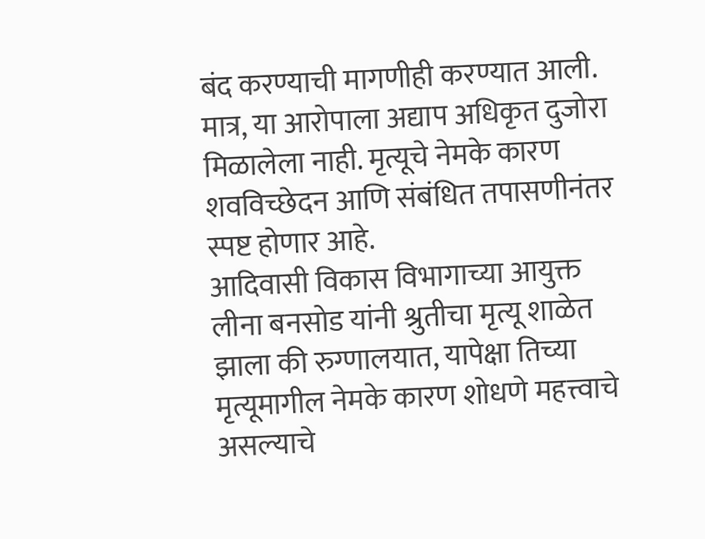बंद करण्याची मागणीही करण्यात आली. मात्र, या आरोपाला अद्याप अधिकृत दुजोरा मिळालेला नाही. मृत्यूचे नेमके कारण शवविच्छेदन आणि संबंधित तपासणीनंतर स्पष्ट होणार आहे.
आदिवासी विकास विभागाच्या आयुक्त लीना बनसोड यांनी श्रुतीचा मृत्यू शाळेत झाला की रुग्णालयात, यापेक्षा तिच्या मृत्यूमागील नेमके कारण शोधणे महत्त्वाचे असल्याचे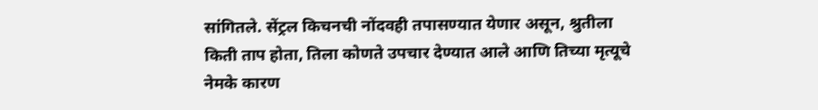सांगितले. सेंट्रल किचनची नोंदवही तपासण्यात येणार असून, श्रुतीला किती ताप होता, तिला कोणते उपचार देण्यात आले आणि तिच्या मृत्यूचे नेमके कारण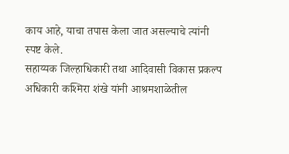काय आहे, याचा तपास केला जात असल्याचे त्यांनी स्पष्ट केले.
सहाय्यक जिल्हाधिकारी तथा आदिवासी विकास प्रकल्प अधिकारी कश्मिरा शंखे यांनी आश्रमशाळेतील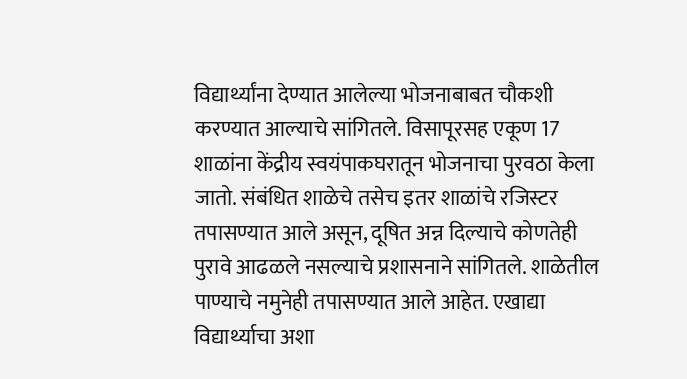विद्यार्थ्यांना देण्यात आलेल्या भोजनाबाबत चौकशी करण्यात आल्याचे सांगितले. विसापूरसह एकूण 17 शाळांना केंद्रीय स्वयंपाकघरातून भोजनाचा पुरवठा केला जातो. संबंधित शाळेचे तसेच इतर शाळांचे रजिस्टर तपासण्यात आले असून, दूषित अन्न दिल्याचे कोणतेही पुरावे आढळले नसल्याचे प्रशासनाने सांगितले. शाळेतील पाण्याचे नमुनेही तपासण्यात आले आहेत. एखाद्या विद्यार्थ्याचा अशा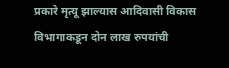प्रकारे मृत्यू झाल्यास आदिवासी विकास विभागाकडून दोन लाख रुपयांची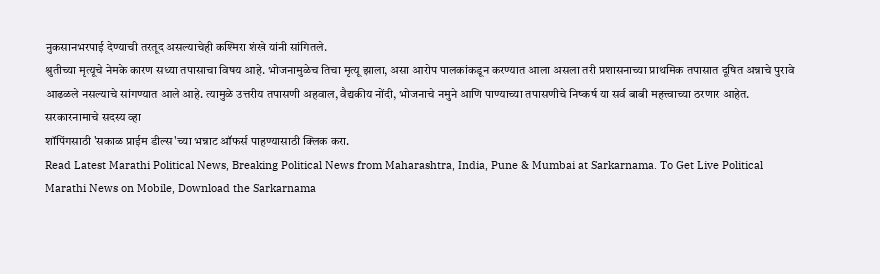नुकसानभरपाई देण्याची तरतूद असल्याचेही कश्मिरा शंखे यांनी सांगितले.
श्रुतीच्या मृत्यूचे नेमके कारण सध्या तपासाचा विषय आहे. भोजनामुळेच तिचा मृत्यू झाला, असा आरोप पालकांकडून करण्यात आला असला तरी प्रशासनाच्या प्राथमिक तपासात दूषित अन्नाचे पुरावे आढळले नसल्याचे सांगण्यात आले आहे. त्यामुळे उत्तरीय तपासणी अहवाल, वैद्यकीय नोंदी, भोजनाचे नमुने आणि पाण्याच्या तपासणीचे निष्कर्ष या सर्व बाबी महत्त्वाच्या ठरणार आहेत.
सरकारनामाचे सदस्य व्हा
शॉपिंगसाठी 'सकाळ प्राईम डील्स'च्या भन्नाट ऑफर्स पाहण्यासाठी क्लिक करा.
Read Latest Marathi Political News, Breaking Political News from Maharashtra, India, Pune & Mumbai at Sarkarnama. To Get Live Political Marathi News on Mobile, Download the Sarkarnama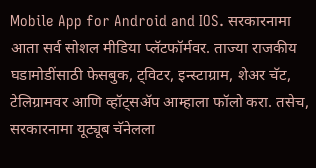Mobile App for Android and IOS. सरकारनामा आता सर्व सोशल मीडिया प्लॅटफॉर्मवर. ताज्या राजकीय घडामोडींसाठी फेसबुक, ट्विटर, इन्स्टाग्राम, शेअर चॅट, टेलिग्रामवर आणि व्हॉट्सॲप आम्हाला फॉलो करा. तसेच, सरकारनामा यूट्यूब चॅनेलला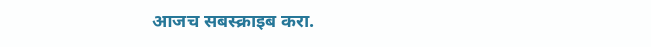आजच सबस्क्राइब करा.